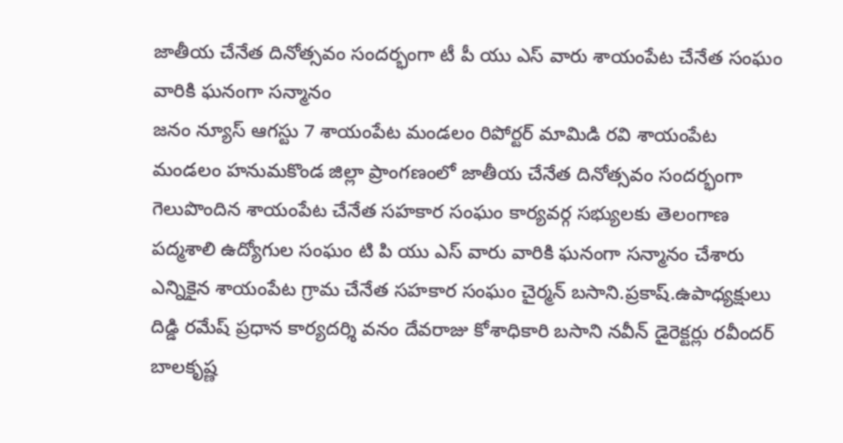జాతీయ చేనేత దినోత్సవం సందర్భంగా టీ పీ యు ఎస్ వారు శాయంపేట చేనేత సంఘం వారికి ఘనంగా సన్మానం
జనం న్యూస్ ఆగస్టు 7 శాయంపేట మండలం రిపోర్టర్ మామిడి రవి శాయంపేట మండలం హనుమకొండ జిల్లా ప్రాంగణంలో జాతీయ చేనేత దినోత్సవం సందర్భంగా గెలుపొందిన శాయంపేట చేనేత సహకార సంఘం కార్యవర్గ సభ్యులకు తెలంగాణ పద్మశాలి ఉద్యోగుల సంఘం టి పి యు ఎస్ వారు వారికి ఘనంగా సన్మానం చేశారు ఎన్నికైన శాయంపేట గ్రామ చేనేత సహకార సంఘం చైర్మన్ బసాని.ప్రకాష్.ఉపాధ్యక్షులు దిడ్డి రమేష్ ప్రధాన కార్యదర్శి వనం దేవరాజు కోశాధికారి బసాని నవీన్ డైరెక్టర్లు రవీందర్ బాలకృష్ణ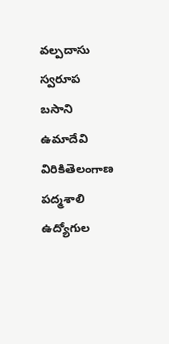వల్పదాసు స్వరూప బసాని ఉమాదేవి విరికితెలంగాణ పద్మశాలి ఉద్యోగుల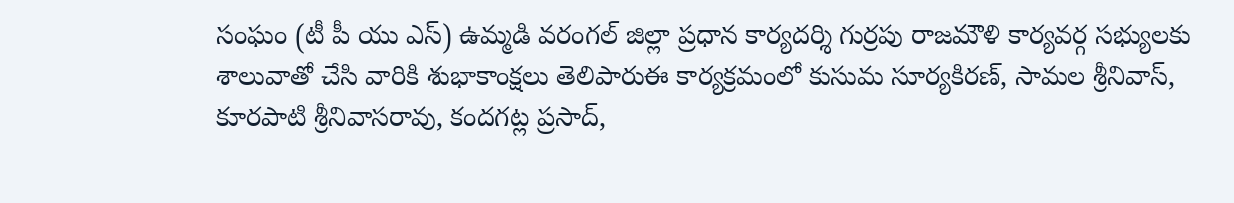సంఘం (టీ పీ యు ఎస్) ఉమ్మడి వరంగల్ జిల్లా ప్రధాన కార్యదర్శి గుర్రపు రాజమౌళి కార్యవర్గ సభ్యులకు శాలువాతో చేసి వారికి శుభాకాంక్షలు తెలిపారుఈ కార్యక్రమంలో కుసుమ సూర్యకిరణ్, సామల శ్రీనివాస్, కూరపాటి శ్రీనివాసరావు, కందగట్ల ప్రసాద్,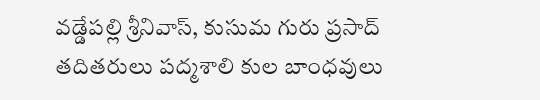వడ్డేపల్లి శ్రీనివాస్, కుసుమ గురు ప్రసాద్ తదితరులు పద్మశాలి కుల బాంధవులు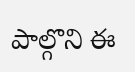పాల్గొని ఈ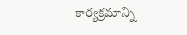కార్యక్రమాన్ని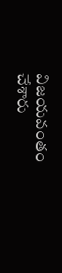విజయవంతం చేశారు